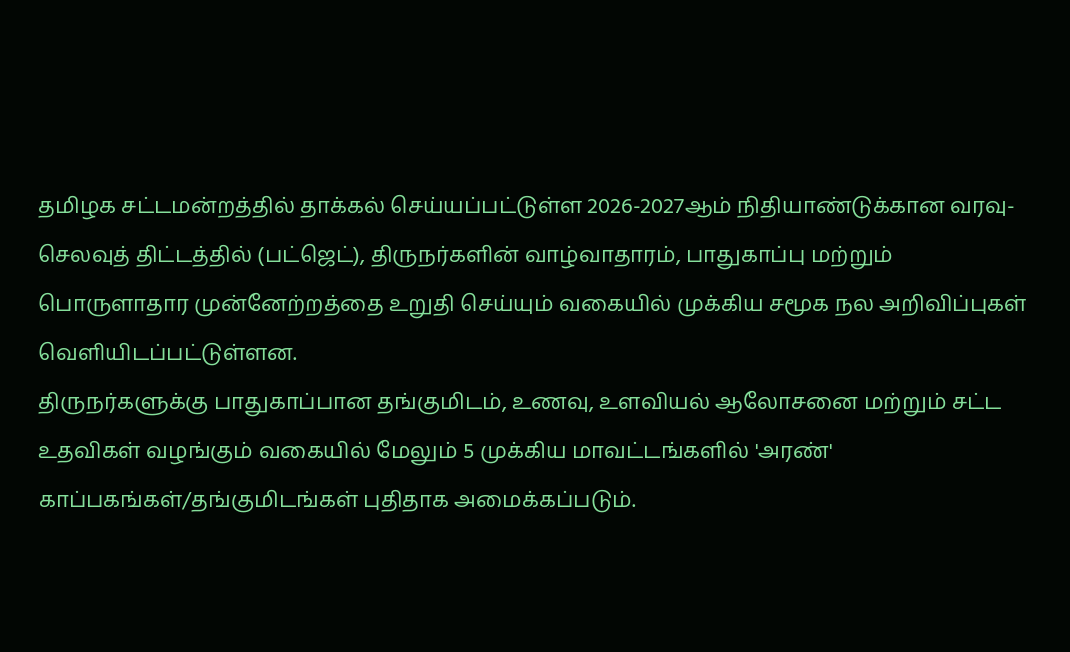தமிழக சட்டமன்றத்தில் தாக்கல் செய்யப்பட்டுள்ள 2026-2027ஆம் நிதியாண்டுக்கான வரவு-செலவுத் திட்டத்தில் (பட்ஜெட்), திருநர்களின் வாழ்வாதாரம், பாதுகாப்பு மற்றும் பொருளாதார முன்னேற்றத்தை உறுதி செய்யும் வகையில் முக்கிய சமூக நல அறிவிப்புகள் வெளியிடப்பட்டுள்ளன.
திருநர்களுக்கு பாதுகாப்பான தங்குமிடம், உணவு, உளவியல் ஆலோசனை மற்றும் சட்ட உதவிகள் வழங்கும் வகையில் மேலும் 5 முக்கிய மாவட்டங்களில் 'அரண்' காப்பகங்கள்/தங்குமிடங்கள் புதிதாக அமைக்கப்படும்.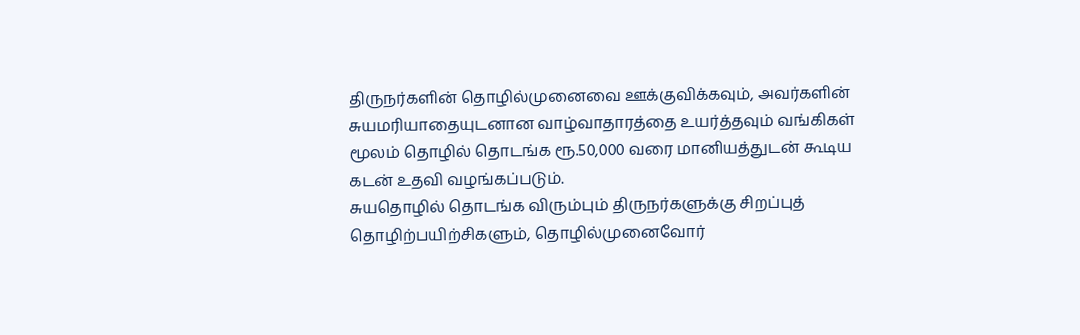திருநர்களின் தொழில்முனைவை ஊக்குவிக்கவும், அவர்களின் சுயமரியாதையுடனான வாழ்வாதாரத்தை உயர்த்தவும் வங்கிகள் மூலம் தொழில் தொடங்க ரூ.50,000 வரை மானியத்துடன் கூடிய கடன் உதவி வழங்கப்படும்.
சுயதொழில் தொடங்க விரும்பும் திருநர்களுக்கு சிறப்புத் தொழிற்பயிற்சிகளும், தொழில்முனைவோர்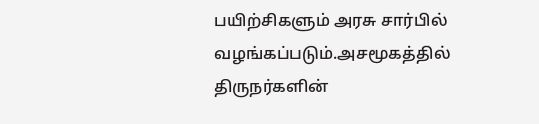பயிற்சிகளும் அரசு சார்பில் வழங்கப்படும்.அசமூகத்தில் திருநர்களின்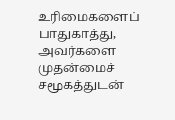உரிமைகளைப் பாதுகாத்து, அவர்களை முதன்மைச் சமூகத்துடன்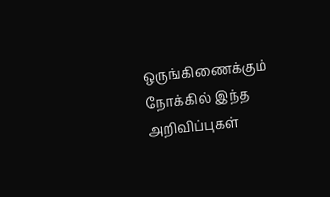ஒருங்கிணைக்கும் நோக்கில் இந்த அறிவிப்புகள்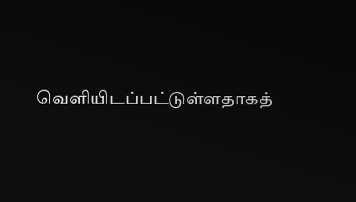வெளியிடப்பட்டுள்ளதாகத்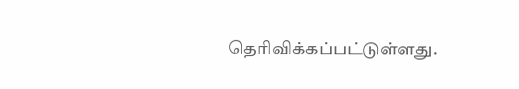தெரிவிக்கப்பட்டுள்ளது.